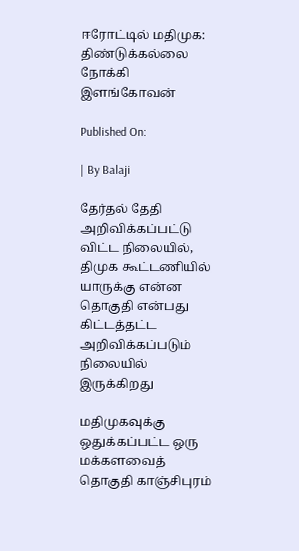ஈரோட்டில் மதிமுக: திண்டுக்க‌ல்லை நோக்கி இளங்கோவன்

Published On:

| By Balaji

தேர்தல் தேதி அறிவிக்கப்பட்டு விட்ட நிலையில், திமுக கூட்டணியில் யாருக்கு என்ன தொகுதி என்பது கிட்டத்தட்ட அறிவிக்கப்படும் நிலையில் இருக்கிறது

மதிமுகவுக்கு ஒதுக்கப்பட்ட ஒரு மக்களவைத் தொகுதி காஞ்சிபுரம்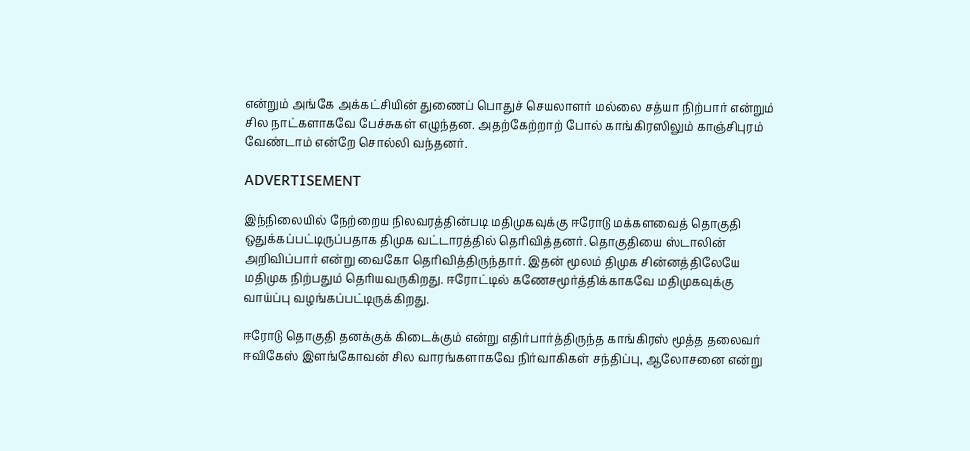என்றும் அங்கே அக்கட்சியின் துணைப் பொதுச் செயலாளர் மல்லை சத்யா நிற்பார் என்றும் சில நாட்களாகவே பேச்சுகள் எழுந்தன. அதற்கேற்றாற் போல் காங்கிரஸிலும் காஞ்சிபுரம் வேண்டாம் என்றே சொல்லி வந்தனர்.

ADVERTISEMENT

இந்நிலையில் நேற்றைய நிலவரத்தின்படி மதிமுகவுக்கு ஈரோடு மக்களவைத் தொகுதி ஒதுக்கப்பட்டிருப்பதாக திமுக வட்டாரத்தில் தெரிவித்தனர். தொகுதியை ஸ்டாலின் அறிவிப்பார் என்று வைகோ தெரிவித்திருந்தார். இதன் மூலம் திமுக சின்னத்திலேயே மதிமுக நிற்பதும் தெரியவருகிறது. ஈரோட்டில் கணேசமூர்த்திக்காகவே மதிமுகவுக்கு வாய்ப்பு வழங்கப்பட்டிருக்கிறது.

ஈரோடு தொகுதி தனக்குக் கிடைக்கும் என்று எதிர்பார்த்திருந்த காங்கிரஸ் மூத்த தலைவர் ஈவிகேஸ் இளங்கோவன் சில வாரங்களாகவே நிர்வாகிகள் சந்திப்பு, ஆலோசனை என்று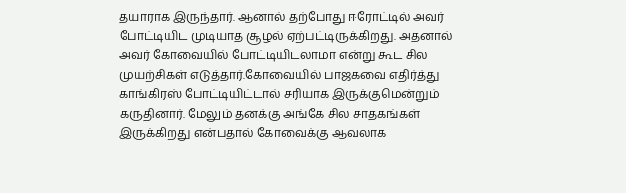தயாராக இருந்தார். ஆனால் தற்போது ஈரோட்டில் அவர் போட்டியிட முடியாத சூழல் ஏற்பட்டிருக்கிறது. அதனால் அவர் கோவையில் போட்டியிடலாமா என்று கூட சில முயற்சிகள் எடுத்தார்.கோவையில் பாஜகவை எதிர்த்து காங்கிரஸ் போட்டியிட்டால் சரியாக இருக்குமென்றும் கருதினார். மேலும் தனக்கு அங்கே சில சாதகங்கள் இருக்கிறது என்பதால் கோவைக்கு ஆவலாக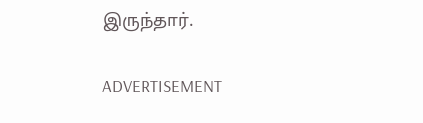இருந்தார்.

ADVERTISEMENT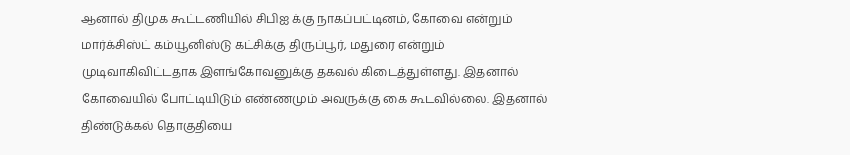ஆனால் திமுக கூட்டணியில் சிபிஐ க்கு நாகப்பட்டினம், கோவை என்றும் மார்க்சிஸ்ட் கம்யூனிஸ்டு கட்சிக்கு திருப்பூர், மதுரை என்றும் முடிவாகிவிட்டதாக இளங்கோவனுக்கு தகவல் கிடைத்துள்ளது. இதனால் கோவையில் போட்டியிடும் எண்ணமும் அவருக்கு கை கூடவில்லை. இதனால் திண்டுக்கல் தொகுதியை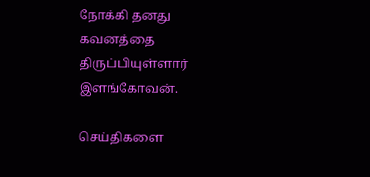நோக்கி தனது கவனத்தை திருப்பியுள்ளார் இளங்கோவன்.

செய்திகளை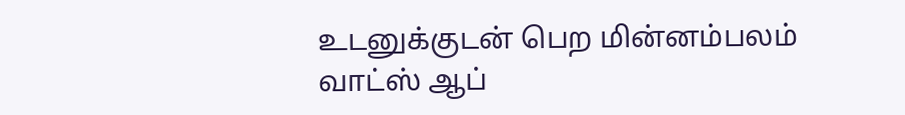உடனுக்குடன் பெற மின்னம்பலம் வாட்ஸ் ஆப்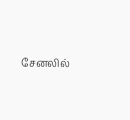சேனலில்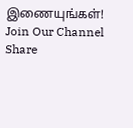இணையுங்கள்!
Join Our Channel
Share